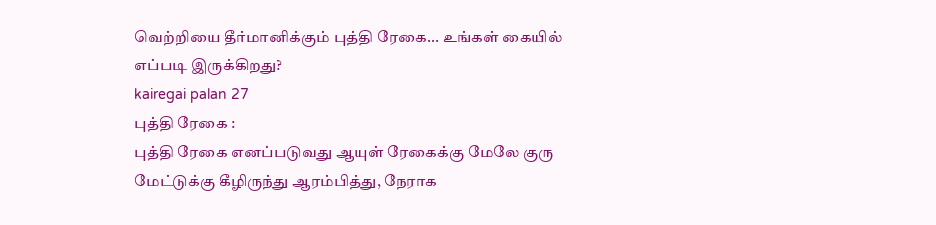வெற்றியை தீர்மானிக்கும் புத்தி ரேகை... உங்கள் கையில் எப்படி இருக்கிறது?
kairegai palan 27
புத்தி ரேகை :
புத்தி ரேகை எனப்படுவது ஆயுள் ரேகைக்கு மேலே குரு மேட்டுக்கு கீழிருந்து ஆரம்பித்து, நேராக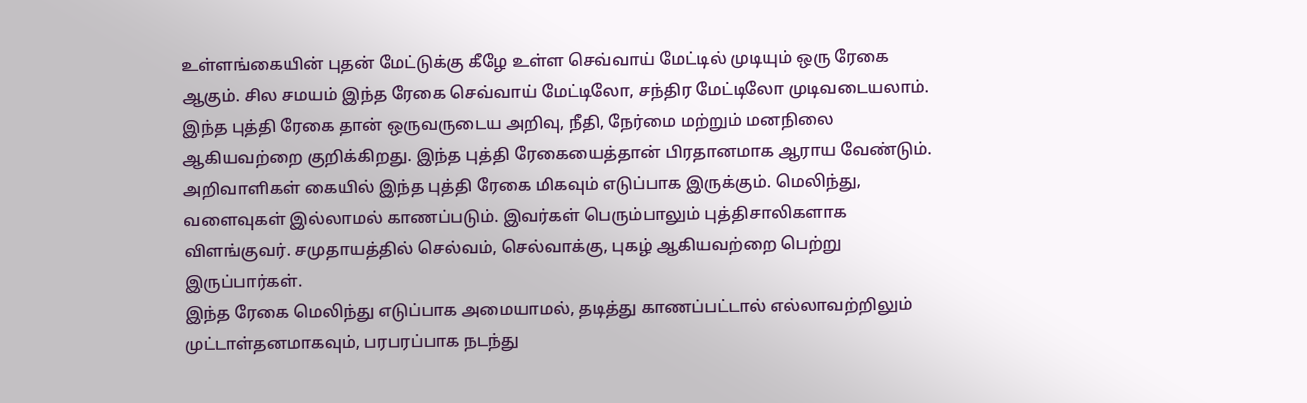உள்ளங்கையின் புதன் மேட்டுக்கு கீழே உள்ள செவ்வாய் மேட்டில் முடியும் ஒரு ரேகை ஆகும். சில சமயம் இந்த ரேகை செவ்வாய் மேட்டிலோ, சந்திர மேட்டிலோ முடிவடையலாம்.
இந்த புத்தி ரேகை தான் ஒருவருடைய அறிவு, நீதி, நேர்மை மற்றும் மனநிலை ஆகியவற்றை குறிக்கிறது. இந்த புத்தி ரேகையைத்தான் பிரதானமாக ஆராய வேண்டும்.
அறிவாளிகள் கையில் இந்த புத்தி ரேகை மிகவும் எடுப்பாக இருக்கும். மெலிந்து, வளைவுகள் இல்லாமல் காணப்படும். இவர்கள் பெரும்பாலும் புத்திசாலிகளாக விளங்குவர். சமுதாயத்தில் செல்வம், செல்வாக்கு, புகழ் ஆகியவற்றை பெற்று இருப்பார்கள்.
இந்த ரேகை மெலிந்து எடுப்பாக அமையாமல், தடித்து காணப்பட்டால் எல்லாவற்றிலும் முட்டாள்தனமாகவும், பரபரப்பாக நடந்து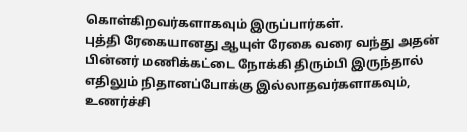கொள்கிறவர்களாகவும் இருப்பார்கள்.
புத்தி ரேகையானது ஆயுள் ரேகை வரை வந்து அதன் பின்னர் மணிக்கட்டை நோக்கி திரும்பி இருந்தால் எதிலும் நிதானப்போக்கு இல்லாதவர்களாகவும், உணர்ச்சி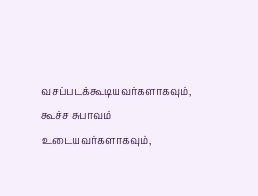வசப்படக்கூடியவர்களாகவும், கூச்ச சுபாவம் உடையவர்களாகவும்,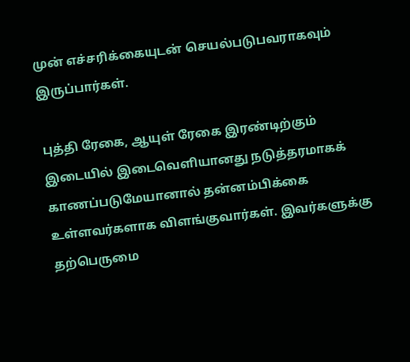முன் எச்சரிக்கையுடன் செயல்படுபவராகவும் இருப்பார்கள்.

புத்தி ரேகை, ஆயுள் ரேகை இரண்டிற்கும் இடையில் இடைவெளியானது நடுத்தரமாகக் காணப்படுமேயானால் தன்னம்பிக்கை உள்ளவர்களாக விளங்குவார்கள். இவர்களுக்கு தற்பெருமை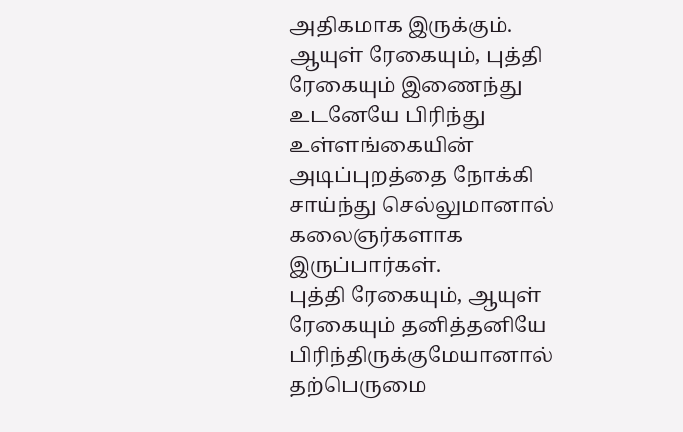அதிகமாக இருக்கும்.
ஆயுள் ரேகையும், புத்தி ரேகையும் இணைந்து உடனேயே பிரிந்து உள்ளங்கையின் அடிப்புறத்தை நோக்கி சாய்ந்து செல்லுமானால் கலைஞர்களாக இருப்பார்கள்.
புத்தி ரேகையும், ஆயுள் ரேகையும் தனித்தனியே பிரிந்திருக்குமேயானால் தற்பெருமை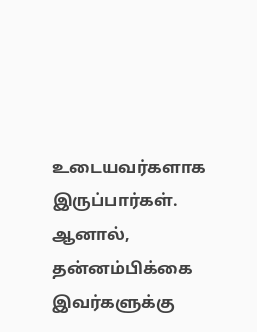உடையவர்களாக இருப்பார்கள். ஆனால், தன்னம்பிக்கை இவர்களுக்கு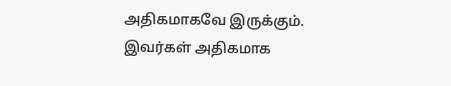அதிகமாகவே இருக்கும். இவர்கள் அதிகமாக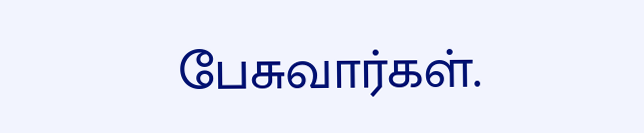பேசுவார்கள்.